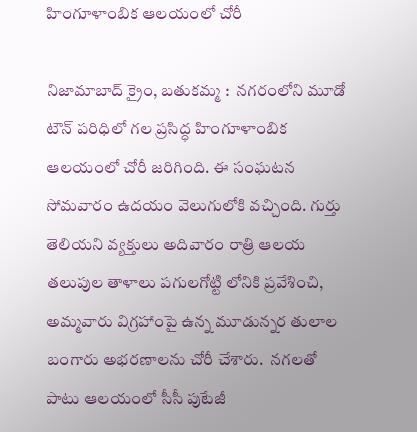హింగూళాంబిక ఆలయంలో చోరీ

నిజామాబాద్ క్రైం, బతుకమ్మ :  నగరంలోని మూడో టౌన్ పరిధిలో గల ప్రసిద్ధ హింగూళాంబిక ఆలయంలో చోరీ జరిగింది. ఈ సంఘటన సోమవారం ఉదయం వెలుగులోకి వచ్చింది. గుర్తు తెలియని వ్యక్తులు అదివారం రాత్రి ఆలయ తలుపుల తాళాలు పగులగోట్టి లోనికి ప్రవేశించి,  అమ్మవారు విగ్రహాంపై ఉన్న మూడున్నర తులాల బంగారు అభరణాలను చోరీ చేశారు.  నగలతో పాటు ఆలయంలో సీసీ పుటేజీ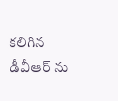కలిగిన డీవీఆర్ ను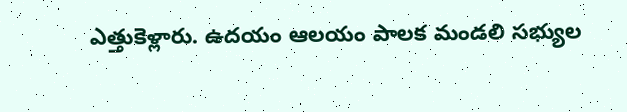ఎత్తుకెళ్లారు. ఉదయం ఆలయం పాలక మండలి సభ్యుల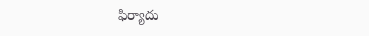ఫిర్యాదు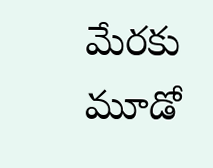మేరకు మూడో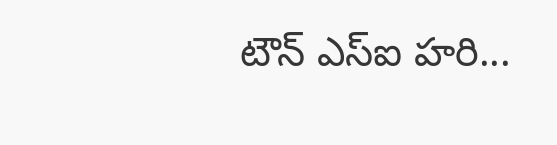టౌన్ ఎస్ఐ హరి...